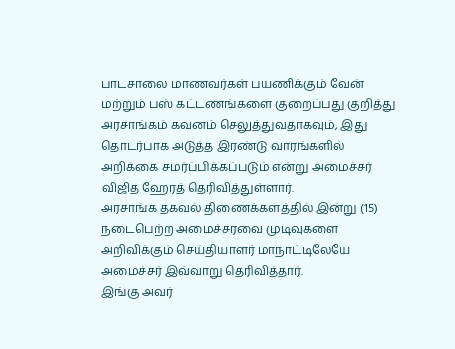பாடசாலை மாணவர்கள் பயணிக்கும் வேன் மற்றும் பஸ் கட்டணங்களை குறைப்பது குறித்து அரசாங்கம் கவனம் செலுத்துவதாகவும், இது தொடர்பாக அடுத்த இரண்டு வாரங்களில் அறிக்கை சமர்ப்பிக்கப்படும் என்று அமைச்சர் விஜித ஹேரத் தெரிவித்துள்ளார்.
அரசாங்க தகவல் திணைக்களத்தில் இன்று (15) நடைபெற்ற அமைச்சரவை முடிவுகளை அறிவிக்கும் செய்தியாளர் மாநாட்டிலேயே அமைச்சர் இவ்வாறு தெரிவித்தார்.
இங்கு அவர்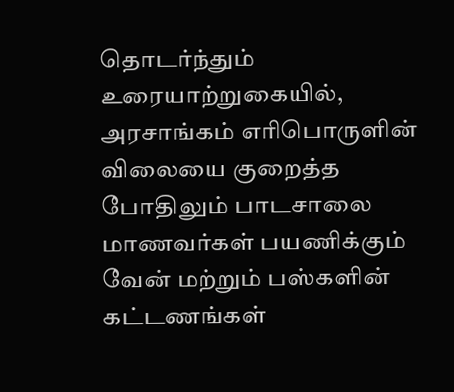தொடர்ந்தும் உரையாற்றுகையில்,
அரசாங்கம் எரிபொருளின் விலையை குறைத்த போதிலும் பாடசாலை மாணவர்கள் பயணிக்கும் வேன் மற்றும் பஸ்களின் கட்டணங்கள்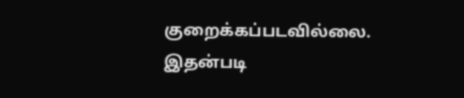குறைக்கப்படவில்லை.
இதன்படி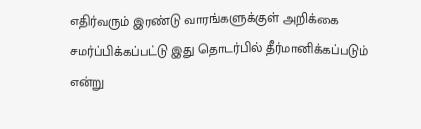எதிர்வரும் இரண்டு வாரங்களுக்குள் அறிக்கை சமர்ப்பிக்கப்பட்டு இது தொடர்பில் தீர்மானிக்கப்படும் என்று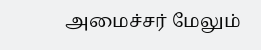அமைச்சர் மேலும்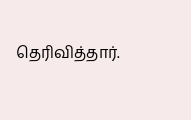தெரிவித்தார்.